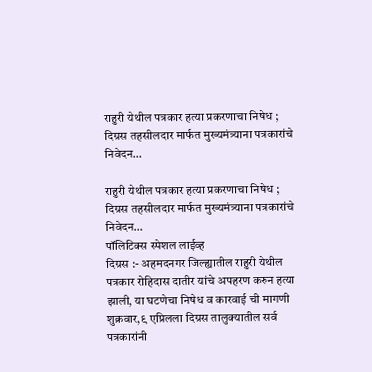राहुरी येथील पत्रकार हत्या प्रकरणाचा निषेध ; दिग्रस तहसीलदार मार्फत मुख्यमंत्र्याना पत्रकारांचे निवेदन…

राहुरी येथील पत्रकार हत्या प्रकरणाचा निषेध ; दिग्रस तहसीलदार मार्फत मुख्यमंत्र्याना पत्रकारांचे निवेदन…
पॉलिटिक्स स्पेशल लाईव्ह
दिग्रस :- अहमदनगर जिल्ह्यातील राहुरी येथील पत्रकार रोहिदास दातीर यांचे अपहरण करुन हत्या झाली, या घटणेचा निषेध व कारवाई ची मागणी शुक्रवार,९ एप्रिलला दिग्रस तालुक्यातील सर्व पत्रकारांनी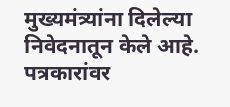मुख्यमंत्र्यांना दिलेल्या निवेदनातून केले आहे.
पत्रकारांवर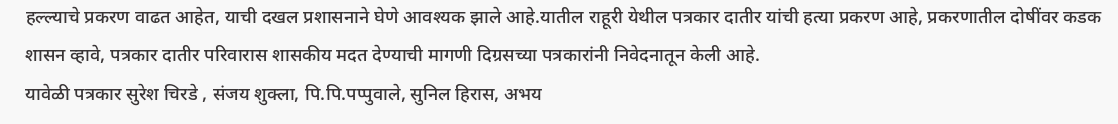हल्ल्याचे प्रकरण वाढत आहेत, याची दखल प्रशासनाने घेणे आवश्यक झाले आहे.यातील राहूरी येथील पत्रकार दातीर यांची हत्या प्रकरण आहे, प्रकरणातील दोषींवर कडक शासन व्हावे, पत्रकार दातीर परिवारास शासकीय मदत देण्याची मागणी दिग्रसच्या पत्रकारांनी निवेदनातून केली आहे.
यावेळी पत्रकार सुरेश चिरडे , संजय शुक्ला, पि.पि.पप्पुवाले, सुनिल हिरास, अभय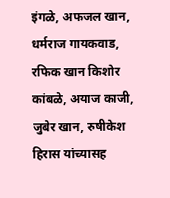इंगळे, अफजल खान, धर्मराज गायकवाड, रफिक खान किशोर कांबळे, अयाज काजी, जुबेर खान, रुषीकेश हिरास यांच्यासह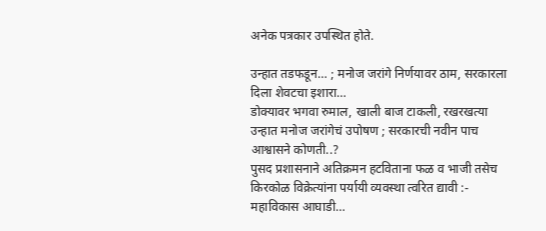अनेक पत्रकार उपस्थित होते.

उन्हात तडफडून… ; मनोज जरांगे निर्णयावर ठाम, सरकारला दिला शेवटचा इशारा…
डोक्यावर भगवा रुमाल, खाली बाज टाकली, रखरखत्या उन्हात मनोज जरांगेचं उपोषण ; सरकारची नवीन पाच आश्वासने कोणती..?
पुसद प्रशासनाने अतिक्रमन हटविताना फळ व भाजी तसेच किरकोळ विक्रेत्यांना पर्यायी व्यवस्था त्वरित द्यावी :- महाविकास आघाडी…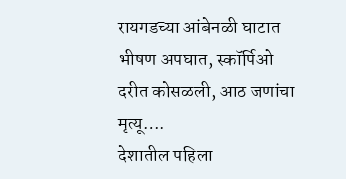रायगडच्या आंबेनळी घाटात भीषण अपघात, स्कॉर्पिओ दरीत कोसळली, आठ जणांचा मृत्यू….
देशातील पहिला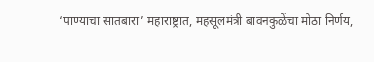‘पाण्याचा सातबारा’ महाराष्ट्रात, महसूलमंत्री बावनकुळेंचा मोठा निर्णय,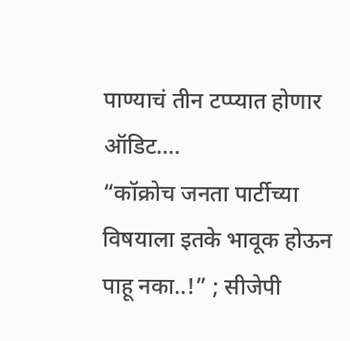पाण्याचं तीन टप्प्यात होणार ऑडिट….
“कॉक्रोच जनता पार्टीच्या विषयाला इतके भावूक होऊन पाहू नका..!” ; सीजेपी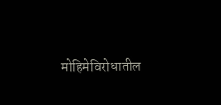मोहिमेविरोधातील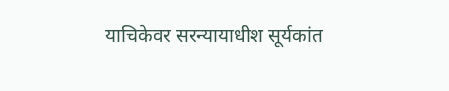याचिकेवर सरन्यायाधीश सूर्यकांत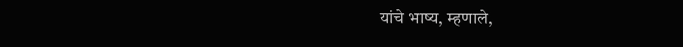यांचे भाष्य, म्हणाले,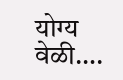योग्य वेळी….